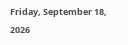Friday, September 18, 2026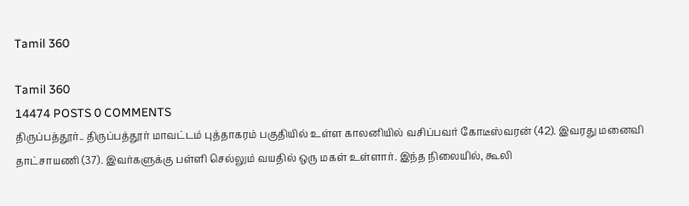Tamil 360

Tamil 360
14474 POSTS 0 COMMENTS
திருப்பத்தூர்.. திருப்பத்தூர் மாவட்டம் புத்தாகரம் பகுதியில் உள்ள காலனியில் வசிப்பவர் கோடீஸ்வரன் (42). இவரது மனைவி தாட்சாயணி (37). இவர்களுக்கு பள்ளி செல்லும் வயதில் ஒரு மகள் உள்ளார். இந்த நிலையில், கூலி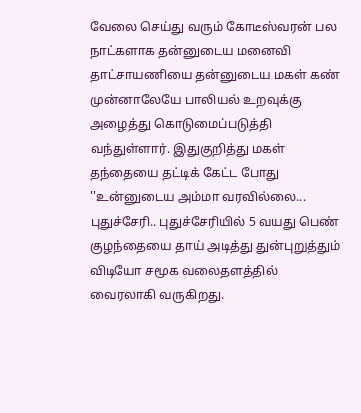வேலை செய்து வரும் கோடீஸ்வரன் பல நாட்களாக தன்னுடைய மனைவி தாட்சாயணியை தன்னுடைய மகள் கண் முன்னாலேயே பாலியல் உறவுக்கு அழைத்து கொடுமைப்படுத்தி வந்துள்ளார். இதுகுறித்து மகள் தந்தையை தட்டிக் கேட்ட போது ''உன்னுடைய அம்மா வரவில்லை...
புதுச்சேரி.. புதுச்சேரியில் 5 வயது பெண் குழந்தையை தாய் அடித்து துன்புறுத்தும் விடியோ சமூக வலைதளத்தில் வைரலாகி வருகிறது.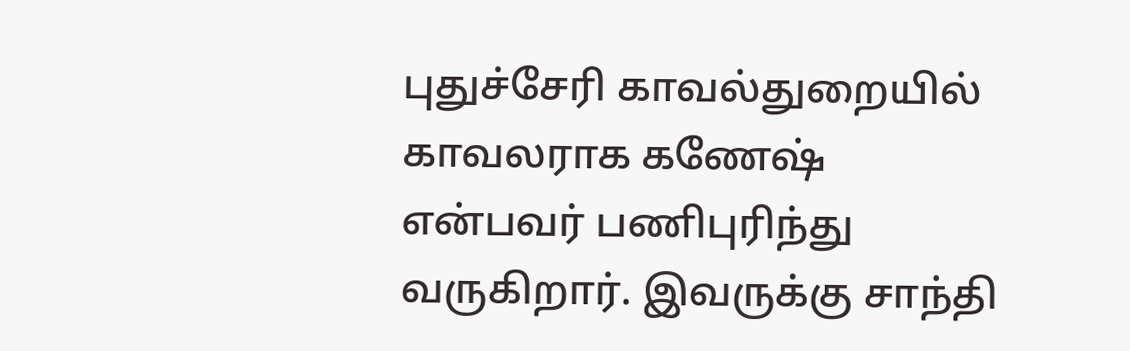புதுச்சேரி காவல்துறையில் காவலராக கணேஷ் என்பவர் பணிபுரிந்து வருகிறார். இவருக்கு சாந்தி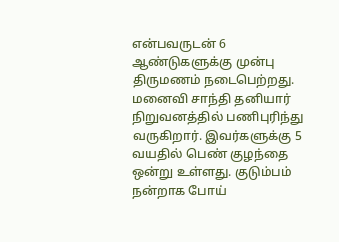என்பவருடன் 6 ஆண்டுகளுக்கு முன்பு திருமணம் நடைபெற்றது. மனைவி சாந்தி தனியார் நிறுவனத்தில் பணிபுரிந்து வருகிறார். இவர்களுக்கு 5 வயதில் பெண் குழந்தை ஒன்று உள்ளது. குடும்பம் நன்றாக போய்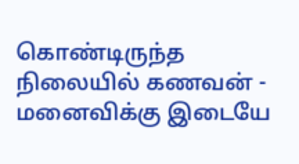கொண்டிருந்த நிலையில் கணவன் - மனைவிக்கு இடையே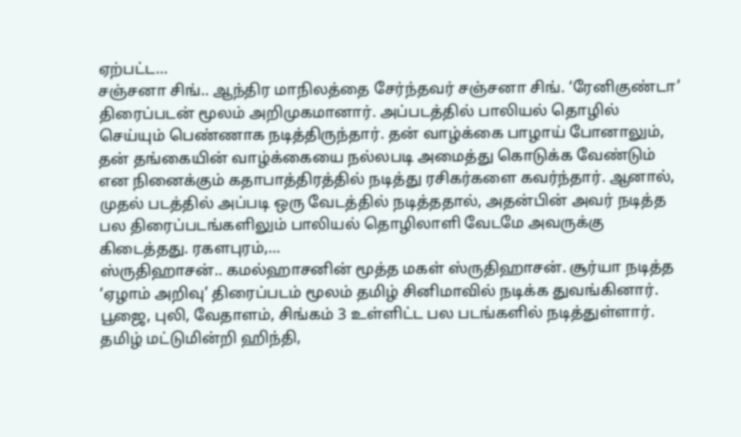ஏற்பட்ட...
சஞ்சனா சிங்.. ஆந்திர மாநிலத்தை சேர்ந்தவர் சஞ்சனா சிங். ‘ரேனிகுண்டா’ திரைப்படன் மூலம் அறிமுகமானார். அப்படத்தில் பாலியல் தொழில் செய்யும் பெண்ணாக நடித்திருந்தார். தன் வாழ்க்கை பாழாய் போனாலும், தன் தங்கையின் வாழ்க்கையை நல்லபடி அமைத்து கொடுக்க வேண்டும் என நினைக்கும் கதாபாத்திரத்தில் நடித்து ரசிகர்களை கவர்ந்தார். ஆனால், முதல் படத்தில் அப்படி ஒரு வேடத்தில் நடித்ததால், அதன்பின் அவர் நடித்த பல திரைப்படங்களிலும் பாலியல் தொழிலாளி வேடமே அவருக்கு கிடைத்தது. ரகளபுரம்,...
ஸ்ருதிஹாசன்.. கமல்ஹாசனின் மூத்த மகள் ஸ்ருதிஹாசன். சூர்யா நடித்த ‘ஏழாம் அறிவு’ திரைப்படம் மூலம் தமிழ் சினிமாவில் நடிக்க துவங்கினார். பூஜை, புலி, வேதாளம், சிங்கம் 3 உள்ளிட்ட பல படங்களில் நடித்துள்ளார். தமிழ் மட்டுமின்றி ஹிந்தி,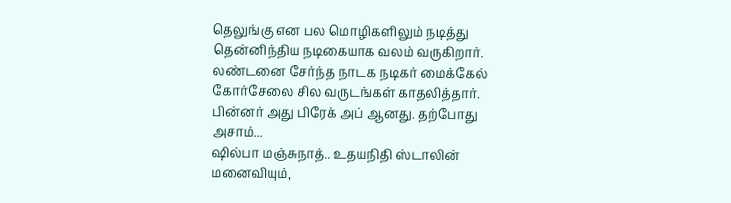தெலுங்கு என பல மொழிகளிலும் நடித்து தென்னிந்திய நடிகையாக வலம் வருகிறார். லண்டனை சேர்ந்த நாடக நடிகர் மைக்கேல் கோர்சேலை சில வருடங்கள் காதலித்தார். பின்னர் அது பிரேக் அப் ஆனது. தற்போது அசாம்...
ஷில்பா மஞ்சுநாத்.. உதயநிதி ஸ்டாலின் மனைவியும்,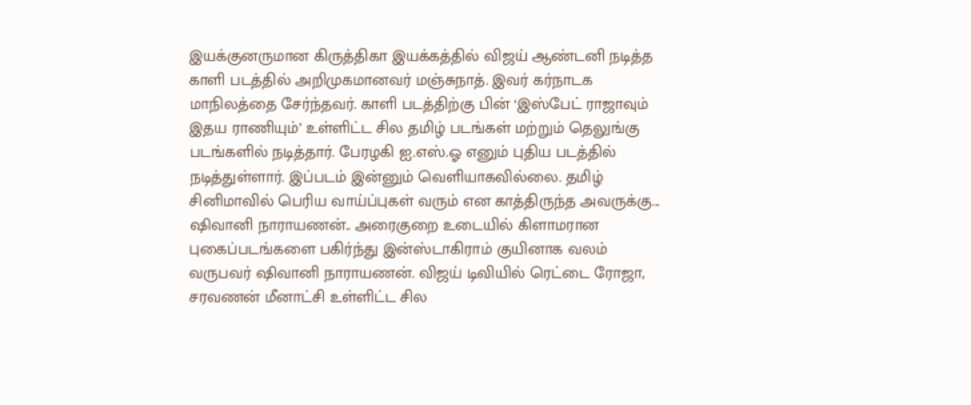இயக்குனருமான கிருத்திகா இயக்கத்தில் விஜய் ஆண்டனி நடித்த காளி படத்தில் அறிமுகமானவர் மஞ்சுநாத். இவர் கர்நாடக மாநிலத்தை சேர்ந்தவர். காளி படத்திற்கு பின் ‘இஸ்பேட் ராஜாவும் இதய ராணியும்’ உள்ளிட்ட சில தமிழ் படங்கள் மற்றும் தெலுங்கு படங்களில் நடித்தார். பேரழகி ஐ.எஸ்.ஓ எனும் புதிய படத்தில் நடித்துள்ளார். இப்படம் இன்னும் வெளியாகவில்லை. தமிழ் சினிமாவில் பெரிய வாய்ப்புகள் வரும் என காத்திருந்த அவருக்கு...
ஷிவானி நாராயணன்.. அரைகுறை உடையில் கிளாமரான புகைப்படங்களை பகிர்ந்து இன்ஸ்டாகிராம் குயினாக வலம் வருபவர் ஷிவானி நாராயணன். விஜய் டிவியில் ரெட்டை ரோஜா, சரவணன் மீனாட்சி உள்ளிட்ட சில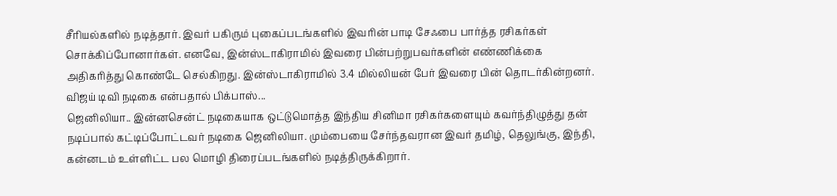சீரியல்களில் நடித்தார். இவர் பகிரும் புகைப்படங்களில் இவரின் பாடி சேஃபை பார்த்த ரசிகர்கள் சொக்கிப்போனார்கள். எனவே, இன்ஸ்டாகிராமில் இவரை பின்பற்றுபவர்களின் எண்ணிக்கை அதிகரித்து கொண்டே செல்கிறது. இன்ஸ்டாகிராமில் 3.4 மில்லியன் பேர் இவரை பின் தொடர்கின்றனர். விஜய் டிவி நடிகை என்பதால் பிக்பாஸ்...
ஜெனிலியா.. இன்னசென்ட் நடிகையாக ஒட்டுமொத்த இந்திய சினிமா ரசிகர்களையும் கவர்ந்திழுத்து தன் நடிப்பால் கட்டிப்போட்டவர் நடிகை ஜெனிலியா. மும்பையை சேர்ந்தவரான இவர் தமிழ், தெலுங்கு, இந்தி, கன்னடம் உள்ளிட்ட பல மொழி திரைப்படங்களில் நடித்திருக்கிறார்.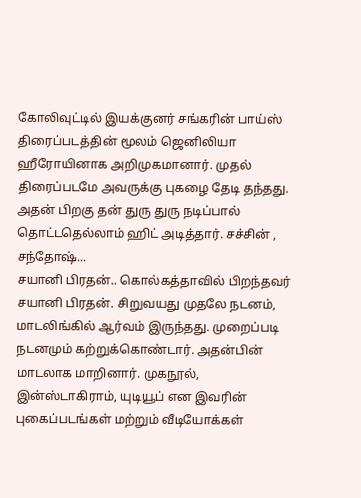கோலிவுட்டில் இயக்குனர் சங்கரின் பாய்ஸ் திரைப்படத்தின் மூலம் ஜெனிலியா ஹீரோயினாக அறிமுகமானார். முதல் திரைப்படமே அவருக்கு புகழை தேடி தந்தது. அதன் பிறகு தன் துரு துரு நடிப்பால் தொட்டதெல்லாம் ஹிட் அடித்தார். சச்சின் , சந்தோஷ்...
சயானி பிரதன்.. கொல்கத்தாவில் பிறந்தவர் சயானி பிரதன். சிறுவயது முதலே நடனம், மாடலிங்கில் ஆர்வம் இருந்தது. முறைப்படி நடனமும் கற்றுக்கொண்டார். அதன்பின் மாடலாக மாறினார். முகநூல், இன்ஸ்டாகிராம், யுடியூப் என இவரின் புகைப்படங்கள் மற்றும் வீடியோக்கள்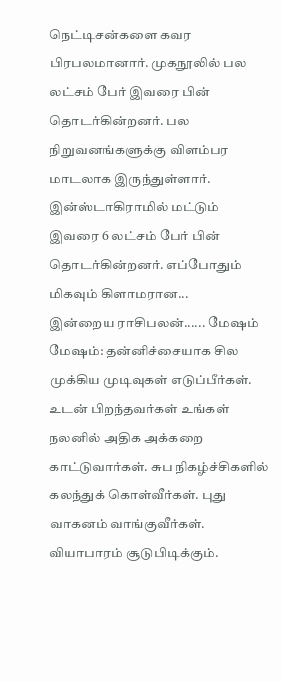நெட்டிசன்களை கவர பிரபலமானார். முகநூலில் பல லட்சம் பேர் இவரை பின் தொடர்கின்றனர். பல நிறுவனங்களுக்கு விளம்பர மாடலாக இருந்துள்ளார். இன்ஸ்டாகிராமில் மட்டும் இவரை 6 லட்சம் பேர் பின் தொடர்கின்றனர். எப்போதும் மிகவும் கிளாமரான...
இன்றைய ராசிபலன்...... மேஷம் மேஷம்: தன்னிச்சையாக சில முக்கிய முடிவுகள் எடுப்பீர்கள். உடன் பிறந்தவர்கள் உங்கள் நலனில் அதிக அக்கறை காட்டுவார்கள். சுப நிகழ்ச்சிகளில் கலந்துக் கொள்வீர்கள். புது வாகனம் வாங்குவீர்கள். வியாபாரம் சூடுபிடிக்கும்.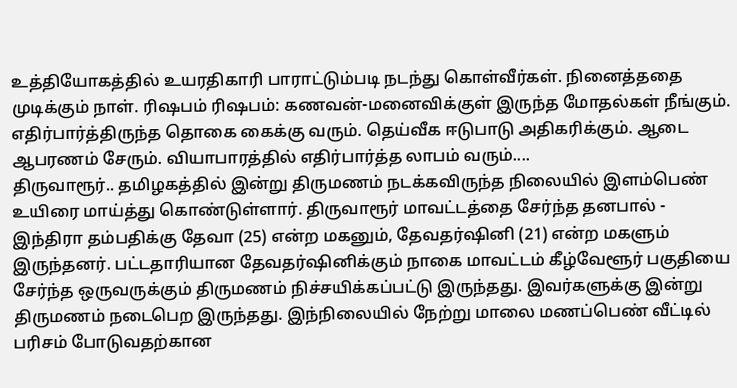உத்தியோகத்தில் உயரதிகாரி பாராட்டும்படி நடந்து கொள்வீர்கள். நினைத்ததை முடிக்கும் நாள். ரிஷபம் ரிஷபம்: கணவன்-மனைவிக்குள் இருந்த மோதல்கள் நீங்கும். எதிர்பார்த்திருந்த தொகை கைக்கு வரும். தெய்வீக ஈடுபாடு அதிகரிக்கும். ஆடை ஆபரணம் சேரும். வியாபாரத்தில் எதிர்பார்த்த லாபம் வரும்....
திருவாரூர்.. தமிழகத்தில் இன்று திருமணம் நடக்கவிருந்த நிலையில் இளம்பெண் உயிரை மாய்த்து கொண்டுள்ளார். திருவாரூர் மாவட்டத்தை சேர்ந்த தனபால் - இந்திரா தம்பதிக்கு தேவா (25) என்ற மகனும், தேவதர்ஷினி (21) என்ற மகளும் இருந்தனர். பட்டதாரியான தேவதர்ஷினிக்கும் நாகை மாவட்டம் கீழ்வேளூர் பகுதியை சேர்ந்த ஒருவருக்கும் திருமணம் நிச்சயிக்கப்பட்டு இருந்தது. இவர்களுக்கு இன்று திருமணம் நடைபெற இருந்தது. இந்நிலையில் நேற்று மாலை மணப்பெண் வீட்டில் பரிசம் போடுவதற்கான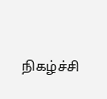நிகழ்ச்சி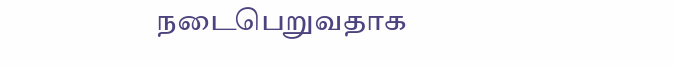நடைபெறுவதாக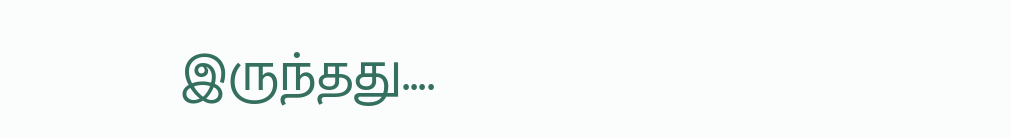இருந்தது....